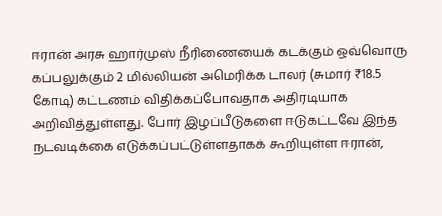ஈரான் அரசு ஹார்முஸ் நீரிணையைக் கடக்கும் ஒவ்வொரு கப்பலுக்கும் 2 மில்லியன் அமெரிக்க டாலர் (சுமார் ₹18.5 கோடி) கட்டணம் விதிக்கப்போவதாக அதிரடியாக அறிவித்துள்ளது. போர் இழப்பீடுகளை ஈடுகட்டவே இந்த நடவடிக்கை எடுக்கப்பட்டுள்ளதாகக் கூறியுள்ள ஈரான்,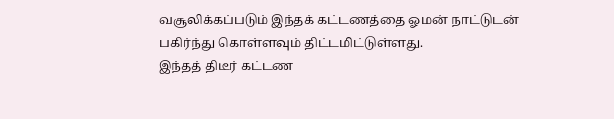வசூலிக்கப்படும் இந்தக் கட்டணத்தை ஓமன் நாட்டுடன் பகிர்ந்து கொள்ளவும் திட்டமிட்டுள்ளது.
இந்தத் திடீர் கட்டண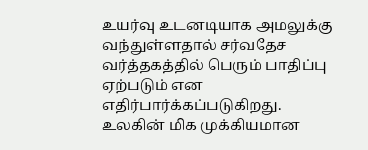உயர்வு உடனடியாக அமலுக்கு வந்துள்ளதால் சர்வதேச வர்த்தகத்தில் பெரும் பாதிப்பு ஏற்படும் என எதிர்பார்க்கப்படுகிறது. உலகின் மிக முக்கியமான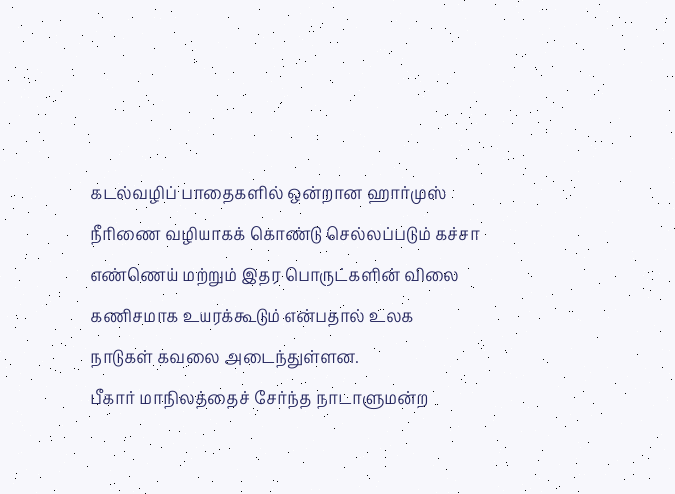கடல்வழிப் பாதைகளில் ஒன்றான ஹார்முஸ் நீரிணை வழியாகக் கொண்டு செல்லப்படும் கச்சா எண்ணெய் மற்றும் இதர பொருட்களின் விலை கணிசமாக உயரக்கூடும் என்பதால் உலக நாடுகள் கவலை அடைந்துள்ளன.
பீகார் மாநிலத்தைச் சேர்ந்த நாடாளுமன்ற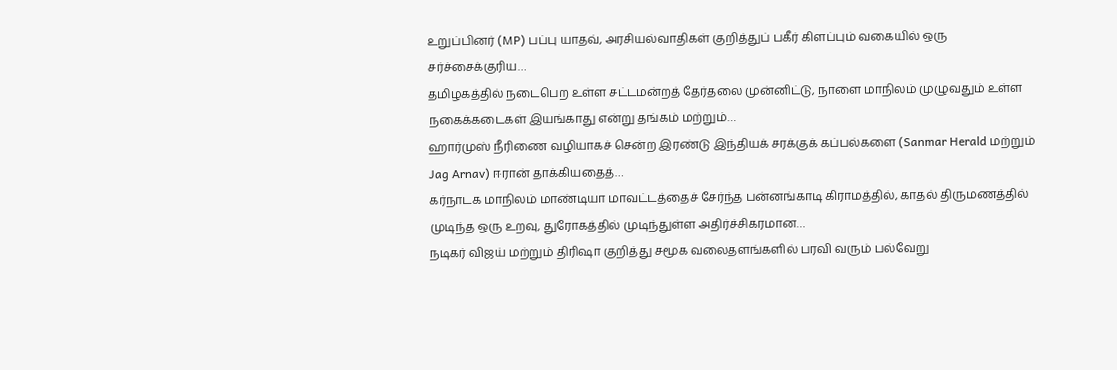உறுப்பினர் (MP) பப்பு யாதவ், அரசியல்வாதிகள் குறித்துப் பகீர் கிளப்பும் வகையில் ஒரு சர்ச்சைக்குரிய…
தமிழகத்தில் நடைபெற உள்ள சட்டமன்றத் தேர்தலை முன்னிட்டு, நாளை மாநிலம் முழுவதும் உள்ள நகைக்கடைகள் இயங்காது என்று தங்கம் மற்றும்…
ஹார்முஸ் நீரிணை வழியாகச் சென்ற இரண்டு இந்தியக் சரக்குக் கப்பல்களை (Sanmar Herald மற்றும் Jag Arnav) ஈரான் தாக்கியதைத்…
கர்நாடக மாநிலம் மாண்டியா மாவட்டத்தைச் சேர்ந்த பன்னங்காடி கிராமத்தில், காதல் திருமணத்தில் முடிந்த ஒரு உறவு, துரோகத்தில் முடிந்துள்ள அதிர்ச்சிகரமான…
நடிகர் விஜய் மற்றும் திரிஷா குறித்து சமூக வலைதளங்களில் பரவி வரும் பல்வேறு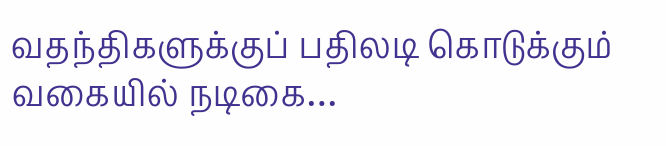வதந்திகளுக்குப் பதிலடி கொடுக்கும் வகையில் நடிகை…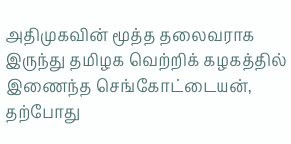அதிமுகவின் மூத்த தலைவராக இருந்து தமிழக வெற்றிக் கழகத்தில் இணைந்த செங்கோட்டையன், தற்போது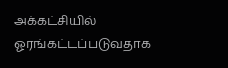அக்கட்சியில் ஓரங்கட்டப்படுவதாக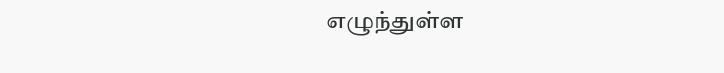எழுந்துள்ள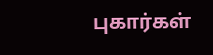புகார்கள்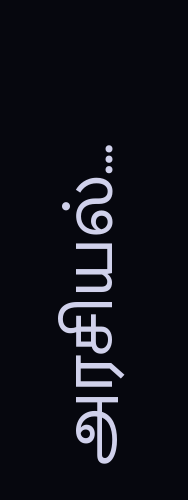அரசியல்…